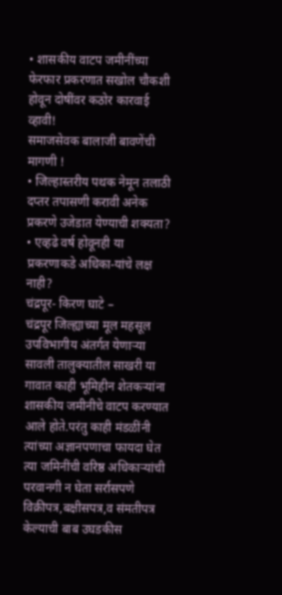• शासकीय वाटप जमीनींच्या फेरफार प्रकरणात सखोल चौकशी होवून दोषींवर कठोर कारवाई व्हावी!
समाजसेवक बालाजी बावणेंची मागणी !
• जिल्हास्तरीय पथक नेमून तलाठी दप्तर तपासणी करावी अनेक प्रकरणे उजेडात येण्याची शक्यता?
• एव्हढे वर्ष होवूनही या प्रकरणाकडे अधिका-यांचे लक्ष नाही?
चंद्रपूर- किरण घाटे –
चंद्रपूर जिल्ह्याच्या मूल महसूल उपविभागीय अंतर्गत येणाऱ्या सावली तालुक्यातील साखरी या गावात काही भूमिहीन शेतकऱ्यांना शासकीय जमीनीचे वाटप करण्यात आले होते.परंतु काही मंडळींनी त्यांच्या अज्ञानपणाचा फायदा घेत त्या जमिनींची वरिष्ठ अधिकाऱ्यांची परवानगी न घेता सर्रासपणे
विक्रीपत्र,बक्षीसपत्र,व संमतीपत्र केल्याची बाब उघडकीस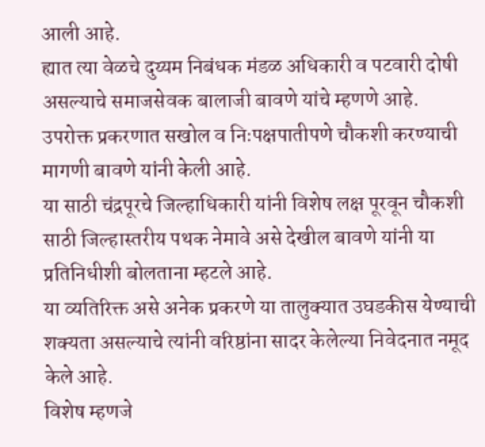आली आहे.
ह्यात त्या वेळचे दुय्यम निबंधक मंडळ अधिकारी व पटवारी दोषी असल्याचे समाजसेवक बालाजी बावणे यांचे म्हणणे आहे.
उपरोक्त प्रकरणात सखोल व निःपक्षपातीपणे चौकशी करण्याची मागणी बावणे यांनी केली आहे.
या साठी चंद्रपूरचे जिल्हाधिकारी यांनी विशेष लक्ष पूरवून चौकशी साठी जिल्हास्तरीय पथक नेमावे असे देखील बावणे यांनी या प्रतिनिधीशी बोलताना म्हटले आहे.
या व्यतिरिक्त असे अनेक प्रकरणे या तालुक्यात उघडकीस येण्याची शक्यता असल्याचे त्यांनी वरिष्ठांना सादर केलेल्या निवेदनात नमूद केले आहे.
विशेष म्हणजे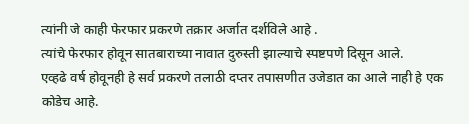त्यांनी जे काही फेरफार प्रकरणे तक्रार अर्जात दर्शविले आहे .
त्यांचे फेरफार होवून सातबाराच्या नावात दुरुस्ती झाल्याचे स्पष्टपणे दिसून आले.
एव्हढे वर्ष होवूनही हे सर्व प्रकरणे तलाठी दप्तर तपासणीत उजेडात का आले नाही हे एक कोडेच आहे.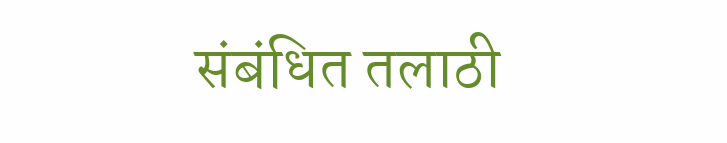संबंधित तलाठी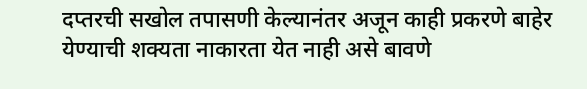दप्तरची सखोल तपासणी केल्यानंतर अजून काही प्रकरणे बाहेर येण्याची शक्यता नाकारता येत नाही असे बावणे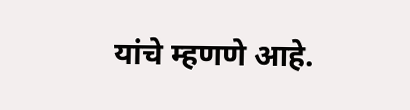यांचे म्हणणे आहे.